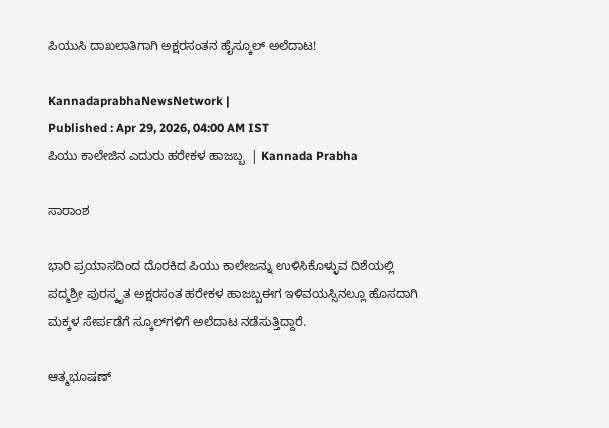ಪಿಯುಸಿ ದಾಖಲಾತಿಗಾಗಿ ಅಕ್ಷರಸಂತನ ಹೈಸ್ಕೂಲ್‌ ಅಲೆದಾಟ!

KannadaprabhaNewsNetwork |
Published : Apr 29, 2026, 04:00 AM IST
ಪಿಯು ಕಾಲೇಜಿನ ಎದುರು ಹರೇಕಳ ಹಾಜಬ್ಬ  | Kannada Prabha

ಸಾರಾಂಶ

ಭಾರಿ ಪ್ರಯಾಸದಿಂದ ದೊರಕಿದ ಪಿಯು ಕಾಲೇಜನ್ನು ಉಳಿಸಿಕೊಳ್ಳುವ ದಿಶೆಯಲ್ಲಿ ಪದ್ಮಶ್ರೀ ಪುರಸ್ಕೃತ ಅಕ್ಷರಸಂತ ಹರೇಕಳ ಹಾಜಬ್ಬಈಗ ಇಳಿವಯಸ್ಸಿನಲ್ಲೂ ಹೊಸದಾಗಿ ಮಕ್ಕಳ ಸೇರ್ಪಡೆಗೆ ಸ್ಕೂಲ್‌ಗಳಿಗೆ ಅಲೆದಾಟ ನಡೆಸುತ್ತಿದ್ದಾರೆ.

ಆತ್ಮಭೂಷಣ್‌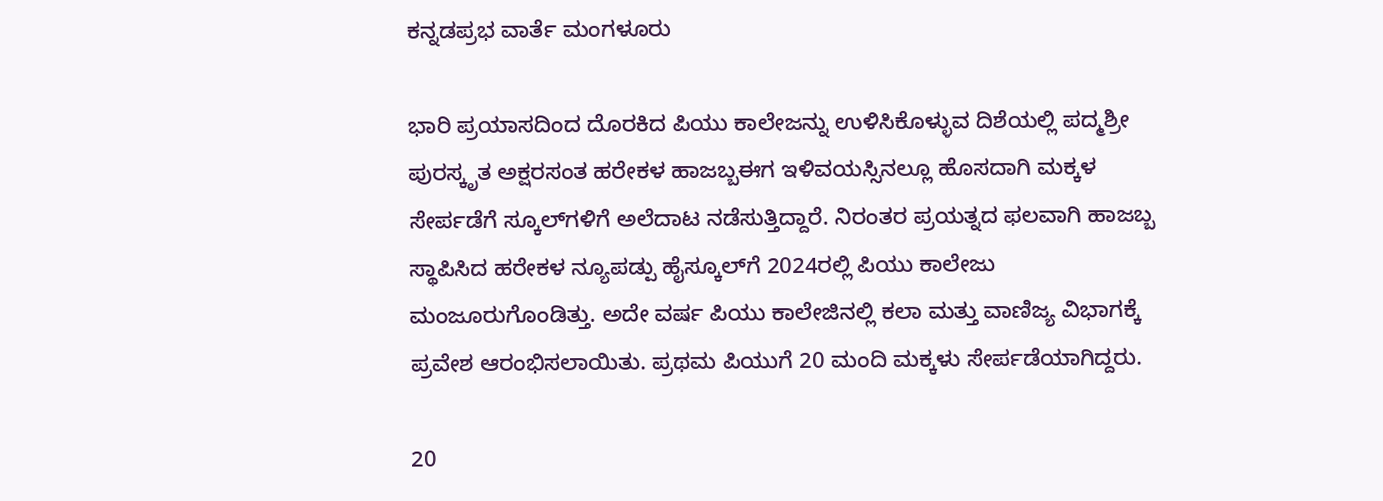ಕನ್ನಡಪ್ರಭ ವಾರ್ತೆ ಮಂಗಳೂರು

ಭಾರಿ ಪ್ರಯಾಸದಿಂದ ದೊರಕಿದ ಪಿಯು ಕಾಲೇಜನ್ನು ಉಳಿಸಿಕೊಳ್ಳುವ ದಿಶೆಯಲ್ಲಿ ಪದ್ಮಶ್ರೀ ಪುರಸ್ಕೃತ ಅಕ್ಷರಸಂತ ಹರೇಕಳ ಹಾಜಬ್ಬಈಗ ಇಳಿವಯಸ್ಸಿನಲ್ಲೂ ಹೊಸದಾಗಿ ಮಕ್ಕಳ ಸೇರ್ಪಡೆಗೆ ಸ್ಕೂಲ್‌ಗಳಿಗೆ ಅಲೆದಾಟ ನಡೆಸುತ್ತಿದ್ದಾರೆ. ನಿರಂತರ ಪ್ರಯತ್ನದ ಫಲವಾಗಿ ಹಾಜಬ್ಬ ಸ್ಥಾಪಿಸಿದ ಹರೇಕಳ ನ್ಯೂಪಡ್ಪು ಹೈಸ್ಕೂಲ್‌ಗೆ 2024ರಲ್ಲಿ ಪಿಯು ಕಾಲೇಜು ಮಂಜೂರುಗೊಂಡಿತ್ತು. ಅದೇ ವರ್ಷ ಪಿಯು ಕಾಲೇಜಿನಲ್ಲಿ ಕಲಾ ಮತ್ತು ವಾಣಿಜ್ಯ ವಿಭಾಗಕ್ಕೆ ಪ್ರವೇಶ ಆರಂಭಿಸಲಾಯಿತು. ಪ್ರಥಮ ಪಿಯುಗೆ 20 ಮಂದಿ ಮಕ್ಕಳು ಸೇರ್ಪಡೆಯಾಗಿದ್ದರು.

20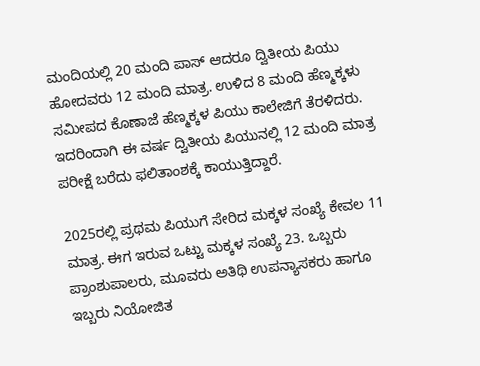ಮಂದಿಯಲ್ಲಿ 20 ಮಂದಿ ಪಾಸ್‌ ಆದರೂ ದ್ವಿತೀಯ ಪಿಯು ಹೋದವರು 12 ಮಂದಿ ಮಾತ್ರ. ಉಳಿದ 8 ಮಂದಿ ಹೆಣ್ಮಕ್ಕಳು ಸಮೀಪದ ಕೊಣಾಜೆ ಹೆಣ್ಮಕ್ಕಳ ಪಿಯು ಕಾಲೇಜಿಗೆ ತೆರಳಿದರು. ಇದರಿಂದಾಗಿ ಈ ವರ್ಷ ದ್ವಿತೀಯ ಪಿಯುನಲ್ಲಿ 12 ಮಂದಿ ಮಾತ್ರ ಪರೀಕ್ಷೆ ಬರೆದು ಫಲಿತಾಂಶಕ್ಕೆ ಕಾಯುತ್ತಿದ್ದಾರೆ.

2025ರಲ್ಲಿ ಪ್ರಥಮ ಪಿಯುಗೆ ಸೇರಿದ ಮಕ್ಕಳ ಸಂಖ್ಯೆ ಕೇವಲ 11 ಮಾತ್ರ. ಈಗ ಇರುವ ಒಟ್ಟು ಮಕ್ಕಳ ಸಂಖ್ಯೆ 23. ಒಬ್ಬರು ಪ್ರಾಂಶುಪಾಲರು, ಮೂವರು ಅತಿಥಿ ಉಪನ್ಯಾಸಕರು ಹಾಗೂ ಇಬ್ಬರು ನಿಯೋಜಿತ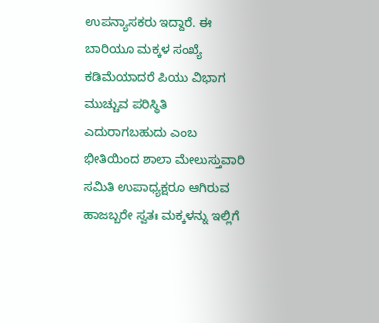ಉಪನ್ಯಾಸಕರು ಇದ್ದಾರೆ. ಈ ಬಾರಿಯೂ ಮಕ್ಕಳ ಸಂಖ್ಯೆ ಕಡಿಮೆಯಾದರೆ ಪಿಯು ವಿಭಾಗ ಮುಚ್ಚುವ ಪರಿಸ್ಥಿತಿ ಎದುರಾಗಬಹುದು ಎಂಬ ಭೀತಿಯಿಂದ ಶಾಲಾ ಮೇಲುಸ್ತುವಾರಿ ಸಮಿತಿ ಉಪಾಧ್ಯಕ್ಷರೂ ಆಗಿರುವ ಹಾಜಬ್ಬರೇ ಸ್ವತಃ ಮಕ್ಕಳನ್ನು ಇಲ್ಲಿಗೆ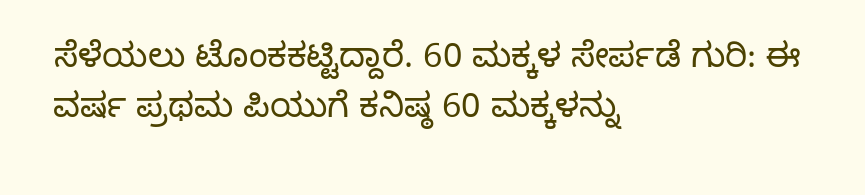ಸೆಳೆಯಲು ಟೊಂಕಕಟ್ಟಿದ್ದಾರೆ. 60 ಮಕ್ಕಳ ಸೇರ್ಪಡೆ ಗುರಿ: ಈ ವರ್ಷ ಪ್ರಥಮ ಪಿಯುಗೆ ಕನಿಷ್ಠ 60 ಮಕ್ಕಳನ್ನು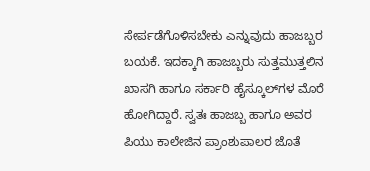ಸೇರ್ಪಡೆಗೊಳಿಸಬೇಕು ಎನ್ನುವುದು ಹಾಜಬ್ಬರ ಬಯಕೆ. ಇದಕ್ಕಾಗಿ ಹಾಜಬ್ಬರು ಸುತ್ತಮುತ್ತಲಿನ ಖಾಸಗಿ ಹಾಗೂ ಸರ್ಕಾರಿ ಹೈಸ್ಕೂಲ್‌ಗಳ ಮೊರೆ ಹೋಗಿದ್ದಾರೆ. ಸ್ವತಃ ಹಾಜಬ್ಬ ಹಾಗೂ ಅವರ ಪಿಯು ಕಾಲೇಜಿನ ಪ್ರಾಂಶುಪಾಲರ ಜೊತೆ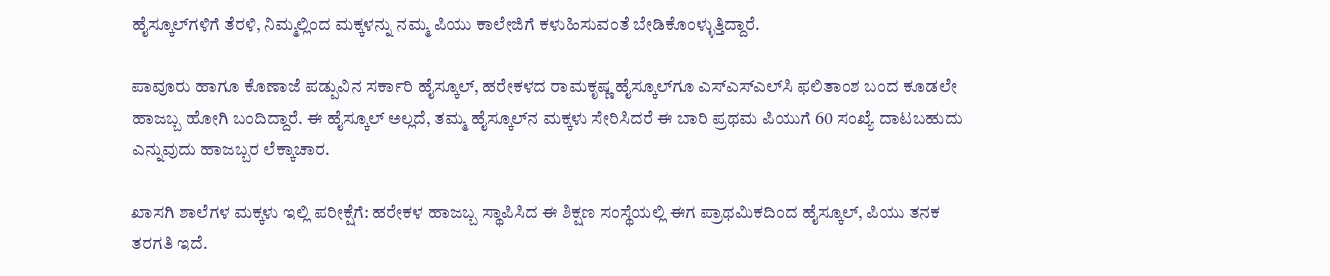ಹೈಸ್ಕೂಲ್‌ಗಳಿಗೆ ತೆರಳಿ, ನಿಮ್ಮಲ್ಲಿಂದ ಮಕ್ಕಳನ್ನು ನಮ್ಮ ಪಿಯು ಕಾಲೇಜಿಗೆ ಕಳುಹಿಸುವಂತೆ ಬೇಡಿಕೊಂಳ್ಳುತ್ತಿದ್ದಾರೆ.

ಪಾವೂರು ಹಾಗೂ ಕೊಣಾಜೆ ಪಡ್ಪುವಿನ ಸರ್ಕಾರಿ ಹೈಸ್ಕೂಲ್‌, ಹರೇಕಳದ ರಾಮಕೃಷ್ಣ ಹೈಸ್ಕೂಲ್‌ಗೂ ಎಸ್‌ಎಸ್‌ಎಲ್‌ಸಿ ಫಲಿತಾಂಶ ಬಂದ ಕೂಡಲೇ ಹಾಜಬ್ಬ ಹೋಗಿ ಬಂದಿದ್ದಾರೆ. ಈ ಹೈಸ್ಕೂಲ್‌ ಅಲ್ಲದೆ, ತಮ್ಮ ಹೈಸ್ಕೂಲ್‌ನ ಮಕ್ಕಳು ಸೇರಿಸಿದರೆ ಈ ಬಾರಿ ಪ್ರಥಮ ಪಿಯುಗೆ 60 ಸಂಖ್ಯೆ ದಾಟಬಹುದು ಎನ್ನುವುದು ಹಾಜಬ್ಬರ ಲೆಕ್ಕಾಚಾರ.

ಖಾಸಗಿ ಶಾಲೆಗಳ ಮಕ್ಕಳು ಇಲ್ಲಿ ಪರೀಕ್ಷೆಗೆ: ಹರೇಕಳ ಹಾಜಬ್ಬ ಸ್ಥಾಪಿಸಿದ ಈ ಶಿಕ್ಷಣ ಸಂಸ್ಥೆಯಲ್ಲಿ ಈಗ ಪ್ರಾಥಮಿಕದಿಂದ ಹೈಸ್ಕೂಲ್‌, ಪಿಯು ತನಕ ತರಗತಿ ಇದೆ.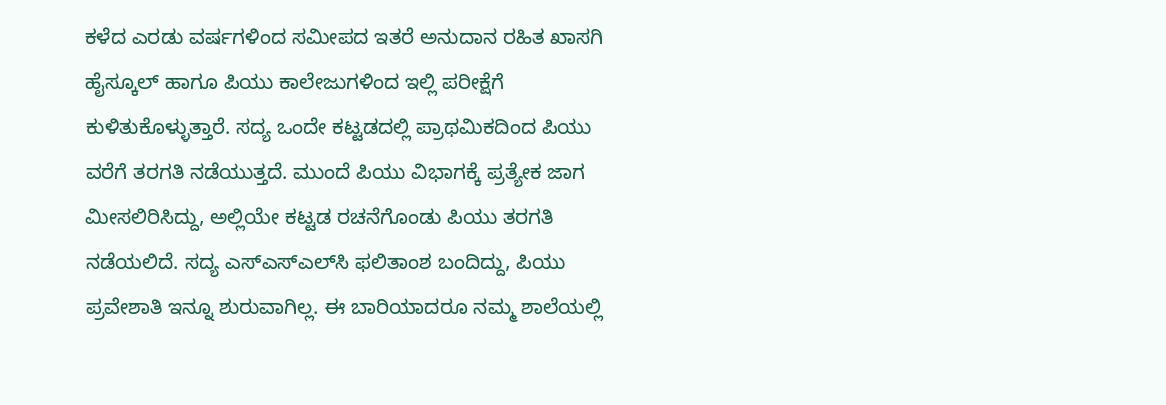ಕಳೆದ ಎರಡು ವರ್ಷಗಳಿಂದ ಸಮೀಪದ ಇತರೆ ಅನುದಾನ ರಹಿತ ಖಾಸಗಿ ಹೈಸ್ಕೂಲ್‌ ಹಾಗೂ ಪಿಯು ಕಾಲೇಜುಗಳಿಂದ ಇಲ್ಲಿ ಪರೀಕ್ಷೆಗೆ ಕುಳಿತುಕೊಳ್ಳುತ್ತಾರೆ. ಸದ್ಯ ಒಂದೇ ಕಟ್ಟಡದಲ್ಲಿ ಪ್ರಾಥಮಿಕದಿಂದ ಪಿಯು ವರೆಗೆ ತರಗತಿ ನಡೆಯುತ್ತದೆ. ಮುಂದೆ ಪಿಯು ವಿಭಾಗಕ್ಕೆ ಪ್ರತ್ಯೇಕ ಜಾಗ ಮೀಸಲಿರಿಸಿದ್ದು, ಅಲ್ಲಿಯೇ ಕಟ್ಟಡ ರಚನೆಗೊಂಡು ಪಿಯು ತರಗತಿ ನಡೆಯಲಿದೆ. ಸದ್ಯ ಎಸ್‌ಎಸ್‌ಎಲ್‌ಸಿ ಫಲಿತಾಂಶ ಬಂದಿದ್ದು, ಪಿಯು ಪ್ರವೇಶಾತಿ ಇನ್ನೂ ಶುರುವಾಗಿಲ್ಲ. ಈ ಬಾರಿಯಾದರೂ ನಮ್ಮ ಶಾಲೆಯಲ್ಲಿ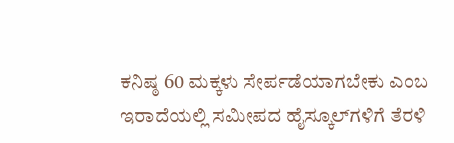ಕನಿಷ್ಠ 60 ಮಕ್ಕಳು ಸೇರ್ಪಡೆಯಾಗಬೇಕು ಎಂಬ ಇರಾದೆಯಲ್ಲಿ ಸಮೀಪದ ಹೈಸ್ಕೂಲ್‌ಗಳಿಗೆ ತೆರಳಿ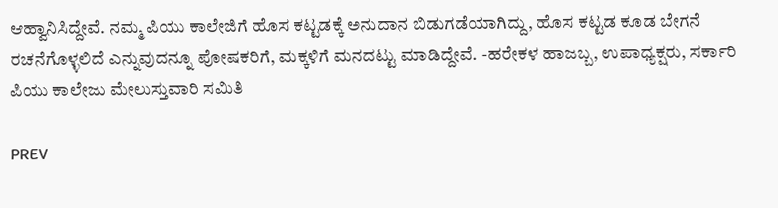ಆಹ್ವಾನಿಸಿದ್ದೇವೆ. ನಮ್ಮ ಪಿಯು ಕಾಲೇಜಿಗೆ ಹೊಸ ಕಟ್ಟಡಕ್ಕೆ ಅನುದಾನ ಬಿಡುಗಡೆಯಾಗಿದ್ದು, ಹೊಸ ಕಟ್ಟಡ ಕೂಡ ಬೇಗನೆ ರಚನೆಗೊಳ್ಳಲಿದೆ ಎನ್ನುವುದನ್ನೂ ಪೋಷಕರಿಗೆ, ಮಕ್ಕಳಿಗೆ ಮನದಟ್ಟು ಮಾಡಿದ್ದೇವೆ. -ಹರೇಕಳ ಹಾಜಬ್ಬ, ಉಪಾಧ್ಯಕ್ಷರು, ಸರ್ಕಾರಿ ಪಿಯು ಕಾಲೇಜು ಮೇಲುಸ್ತುವಾರಿ ಸಮಿತಿ

PREV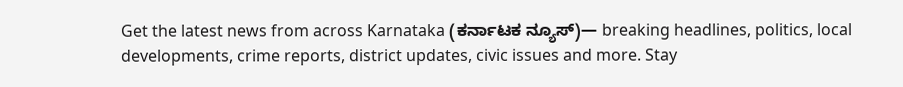Get the latest news from across Karnataka (ಕರ್ನಾಟಕ ನ್ಯೂಸ್)— breaking headlines, politics, local developments, crime reports, district updates, civic issues and more. Stay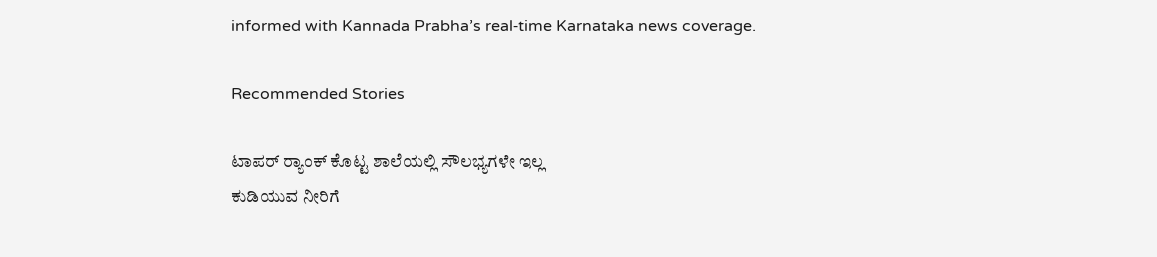informed with Kannada Prabha’s real‑time Karnataka news coverage.

Recommended Stories

ಟಾಪರ್‌ ರ್‍ಯಾಂಕ್‌ ಕೊಟ್ಟ ಶಾಲೆಯಲ್ಲಿ ಸೌಲಭ್ಯಗಳೇ ಇಲ್ಲ
ಕುಡಿಯುವ ನೀರಿಗೆ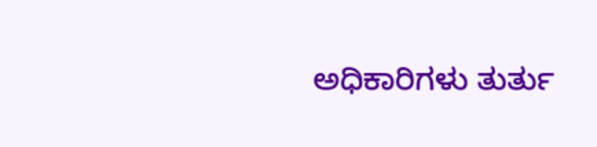ಅಧಿಕಾರಿಗಳು ತುರ್ತು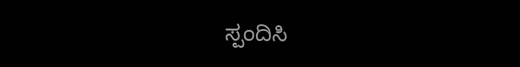ಸ್ಪಂದಿಸಿ